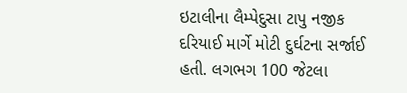ઇટાલીના લૈમ્પેદુસા ટાપુ નજીક દરિયાઈ માર્ગે મોટી દુર્ઘટના સર્જાઈ હતી. લગભગ 100 જેટલા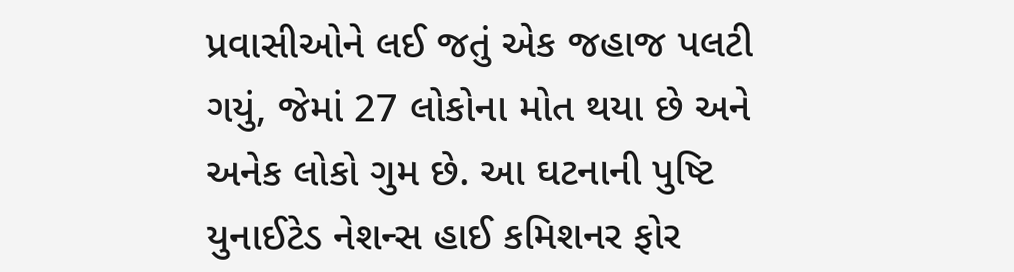પ્રવાસીઓને લઈ જતું એક જહાજ પલટી ગયું, જેમાં 27 લોકોના મોત થયા છે અને અનેક લોકો ગુમ છે. આ ઘટનાની પુષ્ટિ યુનાઈટેડ નેશન્સ હાઈ કમિશનર ફોર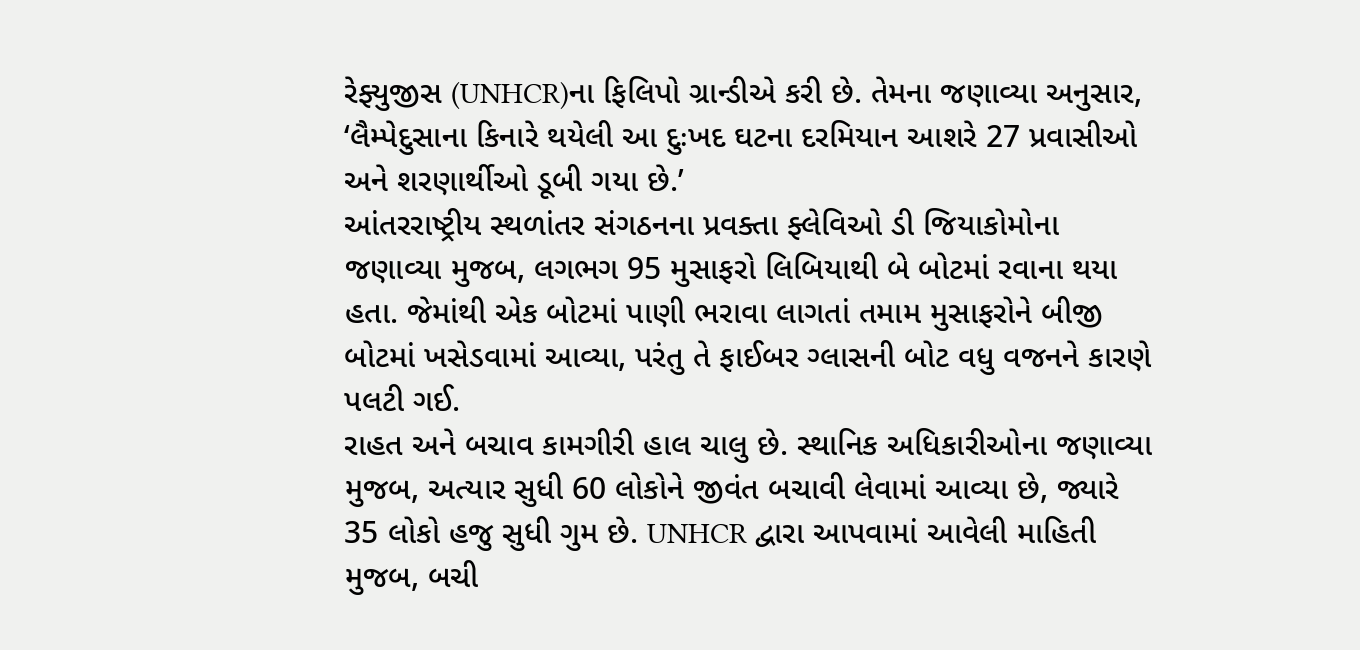રેફ્યુજીસ (UNHCR)ના ફિલિપો ગ્રાન્ડીએ કરી છે. તેમના જણાવ્યા અનુસાર, ‘લૈમ્પેદુસાના કિનારે થયેલી આ દુઃખદ ઘટના દરમિયાન આશરે 27 પ્રવાસીઓ અને શરણાર્થીઓ ડૂબી ગયા છે.’
આંતરરાષ્ટ્રીય સ્થળાંતર સંગઠનના પ્રવક્તા ફ્લેવિઓ ડી જિયાકોમોના જણાવ્યા મુજબ, લગભગ 95 મુસાફરો લિબિયાથી બે બોટમાં રવાના થયા હતા. જેમાંથી એક બોટમાં પાણી ભરાવા લાગતાં તમામ મુસાફરોને બીજી બોટમાં ખસેડવામાં આવ્યા, પરંતુ તે ફાઈબર ગ્લાસની બોટ વધુ વજનને કારણે પલટી ગઈ.
રાહત અને બચાવ કામગીરી હાલ ચાલુ છે. સ્થાનિક અધિકારીઓના જણાવ્યા મુજબ, અત્યાર સુધી 60 લોકોને જીવંત બચાવી લેવામાં આવ્યા છે, જ્યારે 35 લોકો હજુ સુધી ગુમ છે. UNHCR દ્વારા આપવામાં આવેલી માહિતી મુજબ, બચી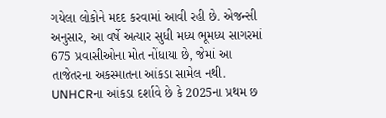ગયેલા લોકોને મદદ કરવામાં આવી રહી છે. એજન્સી અનુસાર, આ વર્ષે અત્યાર સુધી મધ્ય ભૂમધ્ય સાગરમાં 675 પ્રવાસીઓના મોત નોંધાયા છે, જેમાં આ તાજેતરના અકસ્માતના આંકડા સામેલ નથી.
UNHCRના આંકડા દર્શાવે છે કે 2025ના પ્રથમ છ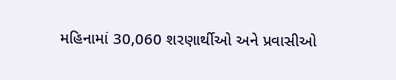મહિનામાં 30,060 શરણાર્થીઓ અને પ્રવાસીઓ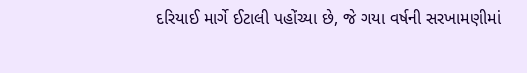દરિયાઈ માર્ગે ઈટાલી પહોંચ્યા છે, જે ગયા વર્ષની સરખામણીમાં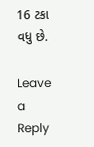16 ટકા વધુ છે.

Leave a Reply